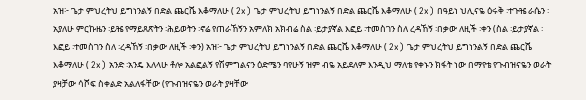አዝ፦ ጌታ ምህረትህ ይግነንልኝ በድል ጨርሼ እቆማለሁ ( 2x) ጌታ ምህረትህ ይግነንልኝ በድል ጨርሼ እቆማለሁ ( 2x) በዓይነ ህሊናዬ ዕሩቅ ፡ተጉⶴ ራሴን ፡አያለሁ ምርኩዜን ፡ይⶴ የማይጸጽትን ፡ሕይወትን ፡ኖሬ የጠራኸኝን አምለክ አክብሬ ስል ፡ይታያኛል እፎይ ፡ተመስገን ስለ ረዳኸኝ ፡በቃው ለዚች ፡ቀን (ስል ፡ይታያኛል ፡እፎይ ፡ተመስገን ስለ ፡ረዳኸኝ ፡በቃው ለዚች ፡ቀን) አዝ፦ ጌታ ምህረትህ ይግነንልኝ በድል ጨርሼ እቆማለሁ ( 2x) ጌታ ምህረትህ ይግነንልኝ በድል ጨርሼ እቆማለሁ ( 2x) አንድ ፡አንዴ እለላሁ ቶሎ አልፎልኝ የሽምግልናን ዕድሜን ባየሁኝ ዝም ብዬ አይደለም እንዲህ ማለቴ የቀኑን ክፋት ነው በማየቴ የጉብዝናዬን ወራት ያዛቻው ሳሾፍ ስቀልድ አልለፋቸው (የጉብዝናዬን ወራት ያዛቸው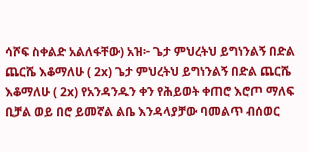ሳሾፍ ስቀልድ አልለፋቸው) አዝ፦ ጌታ ምህረትህ ይግነንልኝ በድል ጨርሼ እቆማለሁ ( 2x) ጌታ ምህረትህ ይግነንልኝ በድል ጨርሼ እቆማለሁ ( 2x) የአንዳንዱን ቀን የሕይወት ቀጠሮ እሮጦ ማለፍ ቢቻል ወይ በሮ ይመኛል ልቤ እንዳላያቻው ባመልጥ ብሰወር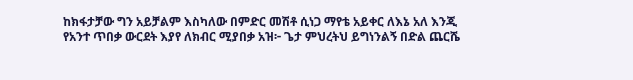ከክፋታቻው ግን አይቻልም እስካለው በምድር መሽቶ ሲነጋ ማየቴ አይቀር ለእኔ አለ እንጂ የአንተ ጥበቃ ውርደት እያየ ለክብር ሚያበቃ አዝ፦ ጌታ ምህረትህ ይግነንልኝ በድል ጨርሼ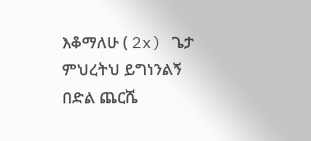እቆማለሁ ( 2x) ጌታ ምህረትህ ይግነንልኝ በድል ጨርሼ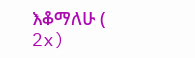እቆማለሁ ( 2x)